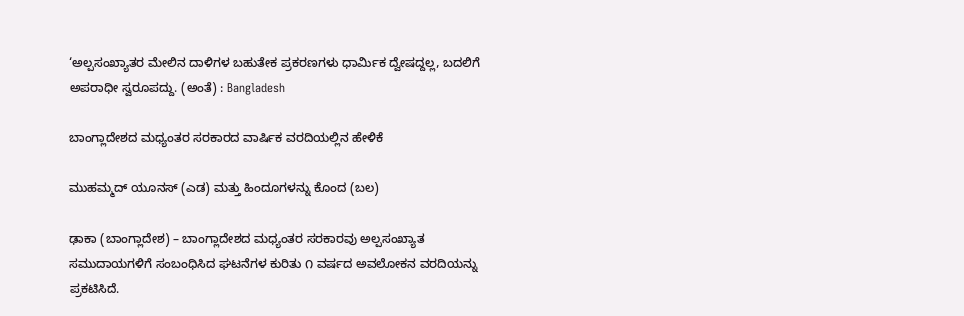‘ಅಲ್ಪಸಂಖ್ಯಾತರ ಮೇಲಿನ ದಾಳಿಗಳ ಬಹುತೇಕ ಪ್ರಕರಣಗಳು ಧಾರ್ಮಿಕ ದ್ವೇಷದ್ದಲ್ಲ, ಬದಲಿಗೆ ಅಪರಾಧೀ ಸ್ವರೂಪದ್ದು. (ಅಂತೆ) : Bangladesh

ಬಾಂಗ್ಲಾದೇಶದ ಮಧ್ಯಂತರ ಸರಕಾರದ ವಾರ್ಷಿಕ ವರದಿಯಲ್ಲಿನ ಹೇಳಿಕೆ

ಮುಹಮ್ಮದ್ ಯೂನಸ್ (ಎಡ) ಮತ್ತು ಹಿಂದೂಗಳನ್ನು ಕೊಂದ (ಬಲ)

ಢಾಕಾ (ಬಾಂಗ್ಲಾದೇಶ) – ಬಾಂಗ್ಲಾದೇಶದ ಮಧ್ಯಂತರ ಸರಕಾರವು ಅಲ್ಪಸಂಖ್ಯಾತ ಸಮುದಾಯಗಳಿಗೆ ಸಂಬಂಧಿಸಿದ ಘಟನೆಗಳ ಕುರಿತು ೧ ವರ್ಷದ ಅವಲೋಕನ ವರದಿಯನ್ನು ಪ್ರಕಟಿಸಿದೆ.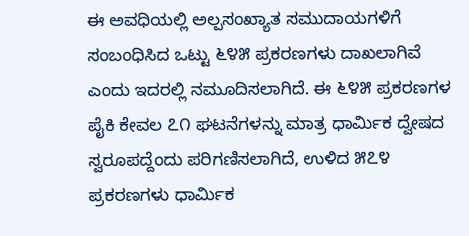ಈ ಅವಧಿಯಲ್ಲಿ ಅಲ್ಪಸಂಖ್ಯಾತ ಸಮುದಾಯಗಳಿಗೆ ಸಂಬಂಧಿಸಿದ ಒಟ್ಟು ೬೪೫ ಪ್ರಕರಣಗಳು ದಾಖಲಾಗಿವೆ ಎಂದು ಇದರಲ್ಲಿ ನಮೂದಿಸಲಾಗಿದೆ. ಈ ೬೪೫ ಪ್ರಕರಣಗಳ ಪೈಕಿ ಕೇವಲ ೭೧ ಘಟನೆಗಳನ್ನು ಮಾತ್ರ ಧಾರ್ಮಿಕ ದ್ವೇಷದ ಸ್ವರೂಪದ್ದೆಂದು ಪರಿಗಣಿಸಲಾಗಿದೆ, ಉಳಿದ ೫೭೪ ಪ್ರಕರಣಗಳು ಧಾರ್ಮಿಕ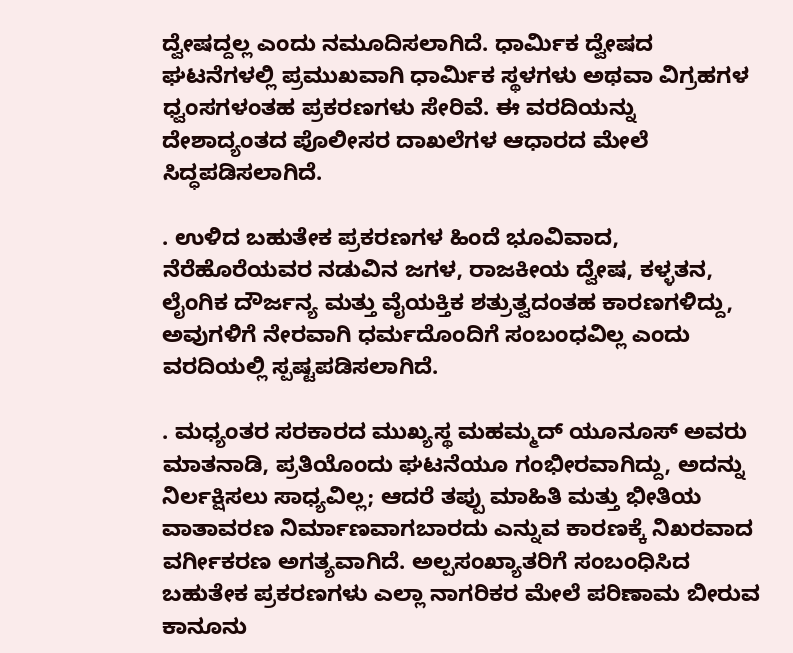ದ್ವೇಷದ್ದಲ್ಲ ಎಂದು ನಮೂದಿಸಲಾಗಿದೆ. ಧಾರ್ಮಿಕ ದ್ವೇಷದ ಘಟನೆಗಳಲ್ಲಿ ಪ್ರಮುಖವಾಗಿ ಧಾರ್ಮಿಕ ಸ್ಥಳಗಳು ಅಥವಾ ವಿಗ್ರಹಗಳ ಧ್ವಂಸಗಳಂತಹ ಪ್ರಕರಣಗಳು ಸೇರಿವೆ. ಈ ವರದಿಯನ್ನು ದೇಶಾದ್ಯಂತದ ಪೊಲೀಸರ ದಾಖಲೆಗಳ ಆಧಾರದ ಮೇಲೆ ಸಿದ್ಧಪಡಿಸಲಾಗಿದೆ.

. ಉಳಿದ ಬಹುತೇಕ ಪ್ರಕರಣಗಳ ಹಿಂದೆ ಭೂವಿವಾದ, ನೆರೆಹೊರೆಯವರ ನಡುವಿನ ಜಗಳ, ರಾಜಕೀಯ ದ್ವೇಷ, ಕಳ್ಳತನ, ಲೈಂಗಿಕ ದೌರ್ಜನ್ಯ ಮತ್ತು ವೈಯಕ್ತಿಕ ಶತ್ರುತ್ವದಂತಹ ಕಾರಣಗಳಿದ್ದು, ಅವುಗಳಿಗೆ ನೇರವಾಗಿ ಧರ್ಮದೊಂದಿಗೆ ಸಂಬಂಧವಿಲ್ಲ ಎಂದು ವರದಿಯಲ್ಲಿ ಸ್ಪಷ್ಟಪಡಿಸಲಾಗಿದೆ.

. ಮಧ್ಯಂತರ ಸರಕಾರದ ಮುಖ್ಯಸ್ಥ ಮಹಮ್ಮದ್ ಯೂನೂಸ್ ಅವರು ಮಾತನಾಡಿ, ಪ್ರತಿಯೊಂದು ಘಟನೆಯೂ ಗಂಭೀರವಾಗಿದ್ದು, ಅದನ್ನು ನಿರ್ಲಕ್ಷಿಸಲು ಸಾಧ್ಯವಿಲ್ಲ; ಆದರೆ ತಪ್ಪು ಮಾಹಿತಿ ಮತ್ತು ಭೀತಿಯ ವಾತಾವರಣ ನಿರ್ಮಾಣವಾಗಬಾರದು ಎನ್ನುವ ಕಾರಣಕ್ಕೆ ನಿಖರವಾದ ವರ್ಗೀಕರಣ ಅಗತ್ಯವಾಗಿದೆ. ಅಲ್ಪಸಂಖ್ಯಾತರಿಗೆ ಸಂಬಂಧಿಸಿದ ಬಹುತೇಕ ಪ್ರಕರಣಗಳು ಎಲ್ಲಾ ನಾಗರಿಕರ ಮೇಲೆ ಪರಿಣಾಮ ಬೀರುವ ಕಾನೂನು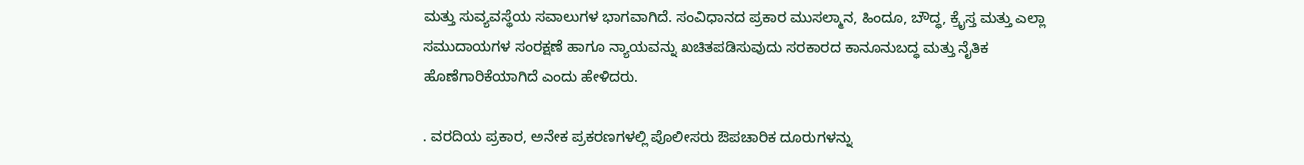ಮತ್ತು ಸುವ್ಯವಸ್ಥೆಯ ಸವಾಲುಗಳ ಭಾಗವಾಗಿದೆ. ಸಂವಿಧಾನದ ಪ್ರಕಾರ ಮುಸಲ್ಮಾನ, ಹಿಂದೂ, ಬೌದ್ಧ, ಕ್ರೈಸ್ತ ಮತ್ತು ಎಲ್ಲಾ ಸಮುದಾಯಗಳ ಸಂರಕ್ಷಣೆ ಹಾಗೂ ನ್ಯಾಯವನ್ನು ಖಚಿತಪಡಿಸುವುದು ಸರಕಾರದ ಕಾನೂನುಬದ್ಧ ಮತ್ತು ನೈತಿಕ ಹೊಣೆಗಾರಿಕೆಯಾಗಿದೆ ಎಂದು ಹೇಳಿದರು.

. ವರದಿಯ ಪ್ರಕಾರ, ಅನೇಕ ಪ್ರಕರಣಗಳಲ್ಲಿ ಪೊಲೀಸರು ಔಪಚಾರಿಕ ದೂರುಗಳನ್ನು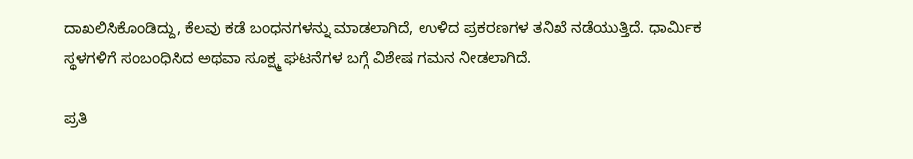ದಾಖಲಿಸಿಕೊಂಡಿದ್ದು, ಕೆಲವು ಕಡೆ ಬಂಧನಗಳನ್ನು ಮಾಡಲಾಗಿದೆ, ಉಳಿದ ಪ್ರಕರಣಗಳ ತನಿಖೆ ನಡೆಯುತ್ತಿದೆ. ಧಾರ್ಮಿಕ ಸ್ಥಳಗಳಿಗೆ ಸಂಬಂಧಿಸಿದ ಅಥವಾ ಸೂಕ್ಷ್ಮ ಘಟನೆಗಳ ಬಗ್ಗೆ ವಿಶೇಷ ಗಮನ ನೀಡಲಾಗಿದೆ.

ಪ್ರತಿ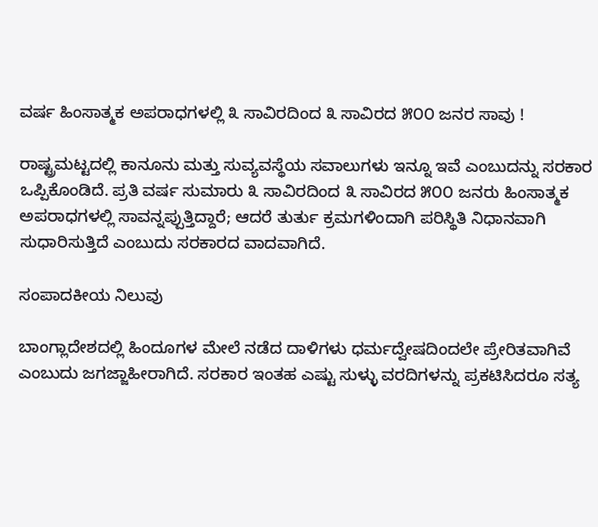ವರ್ಷ ಹಿಂಸಾತ್ಮಕ ಅಪರಾಧಗಳಲ್ಲಿ ೩ ಸಾವಿರದಿಂದ ೩ ಸಾವಿರದ ೫೦೦ ಜನರ ಸಾವು !

ರಾಷ್ಟ್ರಮಟ್ಟದಲ್ಲಿ ಕಾನೂನು ಮತ್ತು ಸುವ್ಯವಸ್ಥೆಯ ಸವಾಲುಗಳು ಇನ್ನೂ ಇವೆ ಎಂಬುದನ್ನು ಸರಕಾರ ಒಪ್ಪಿಕೊಂಡಿದೆ. ಪ್ರತಿ ವರ್ಷ ಸುಮಾರು ೩ ಸಾವಿರದಿಂದ ೩ ಸಾವಿರದ ೫೦೦ ಜನರು ಹಿಂಸಾತ್ಮಕ ಅಪರಾಧಗಳಲ್ಲಿ ಸಾವನ್ನಪ್ಪುತ್ತಿದ್ದಾರೆ; ಆದರೆ ತುರ್ತು ಕ್ರಮಗಳಿಂದಾಗಿ ಪರಿಸ್ಥಿತಿ ನಿಧಾನವಾಗಿ ಸುಧಾರಿಸುತ್ತಿದೆ ಎಂಬುದು ಸರಕಾರದ ವಾದವಾಗಿದೆ.

ಸಂಪಾದಕೀಯ ನಿಲುವು

ಬಾಂಗ್ಲಾದೇಶದಲ್ಲಿ ಹಿಂದೂಗಳ ಮೇಲೆ ನಡೆದ ದಾಳಿಗಳು ಧರ್ಮದ್ವೇಷದಿಂದಲೇ ಪ್ರೇರಿತವಾಗಿವೆ ಎಂಬುದು ಜಗಜ್ಜಾಹೀರಾಗಿದೆ. ಸರಕಾರ ಇಂತಹ ಎಷ್ಟು ಸುಳ್ಳು ವರದಿಗಳನ್ನು ಪ್ರಕಟಿಸಿದರೂ ಸತ್ಯ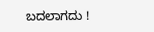ಬದಲಾಗದು !